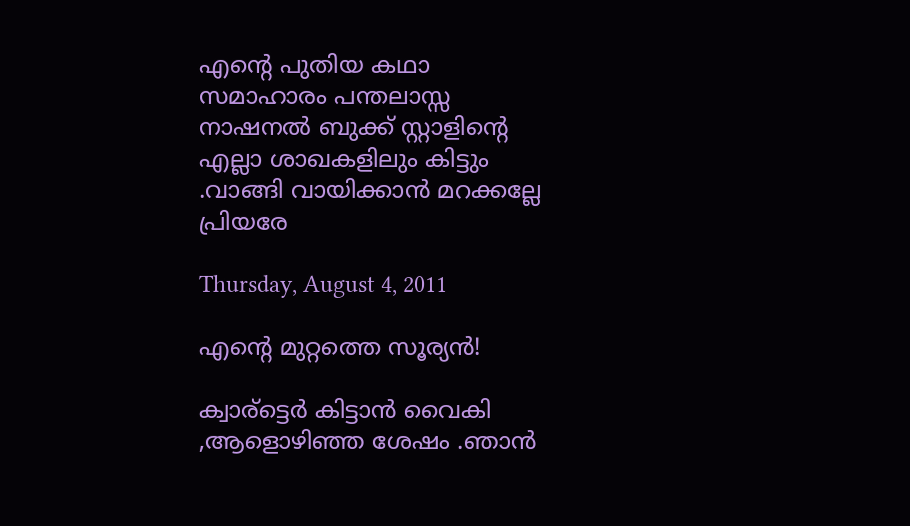എന്റെ പുതിയ കഥാ സമാഹാരം പന്തലാസ്സ നാഷനല്‍ ബുക്ക് സ്റ്റാളിന്‍റെ എല്ലാ ശാഖകളിലും കിട്ടും .വാങ്ങി വായിക്കാന്‍ മറക്കല്ലേ പ്രിയരേ

Thursday, August 4, 2011

എന്‍റെ മുറ്റത്തെ സൂര്യന്‍!

ക്വാര്ട്ടെര്‍ കിട്ടാന്‍ വൈകി ,ആളൊഴിഞ്ഞ ശേഷം .ഞാന്‍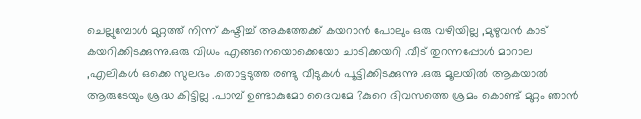ചെല്ലുമ്പോള്‍ മുറ്റത്ത്‌ നിന്ന് കഷ്ടിച്ച് അകത്തേക്ക് കയറാന്‍ പോലും ഒരു വഴിയില്ല ,മുഴുവന്‍ കാട് കയറിക്കിടക്കുന്നു.ഒരു വിധം എങ്ങനെയൊക്കെയോ ചാടിക്കയറി .വീട് തുറന്നപ്പോള്‍ മാറാല ,എലികള്‍ ഒക്കെ സുലഭം .തൊട്ടടുത്ത രണ്ടു വീടുകള്‍ പൂട്ടിക്കിടക്കുന്നു .ഒരു മൂലയില്‍ ആകയാല്‍ ആരുടേയും ശ്രദ്ധ കിട്ടില്ല .പാമ്പ്‌ ഉണ്ടാകുമോ ദൈവമേ ?കുറെ ദിവസത്തെ ശ്രമം കൊണ്ട് മുറ്റം ഞാന്‍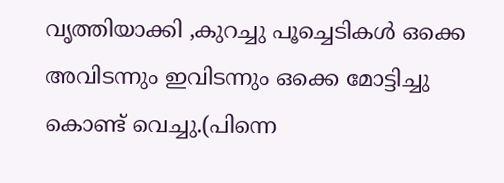വൃത്തിയാക്കി ,കുറച്ചു പൂച്ചെടികള്‍ ഒക്കെ അവിടന്നും ഇവിടന്നും ഒക്കെ മോട്ടിച്ചു കൊണ്ട് വെച്ചു.(പിന്നെ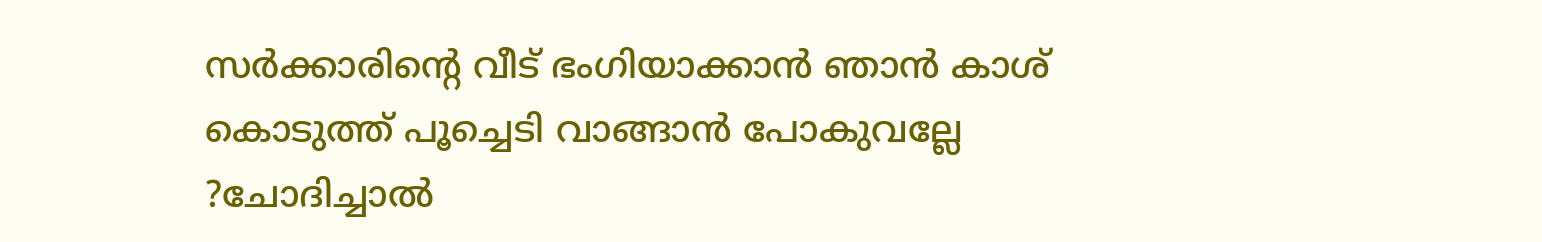സര്‍ക്കാരിന്റെ വീട് ഭംഗിയാക്കാന്‍ ഞാന്‍ കാശ് കൊടുത്ത് പൂച്ചെടി വാങ്ങാന്‍ പോകുവല്ലേ ?ചോദിച്ചാല്‍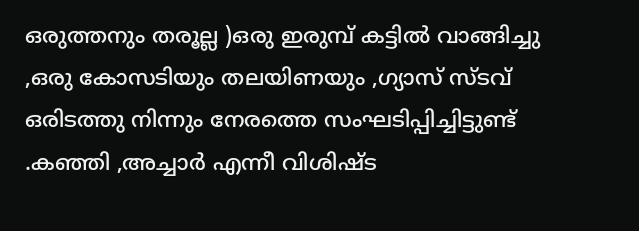ഒരുത്തനും തരൂല്ല )ഒരു ഇരുമ്പ് കട്ടില്‍ വാങ്ങിച്ചു ,ഒരു കോസടിയും തലയിണയും ,ഗ്യാസ് സ്ടവ് ഒരിടത്തു നിന്നും നേരത്തെ സംഘടിപ്പിച്ചിട്ടുണ്ട് .കഞ്ഞി ,അച്ചാര്‍ എന്നീ വിശിഷ്ട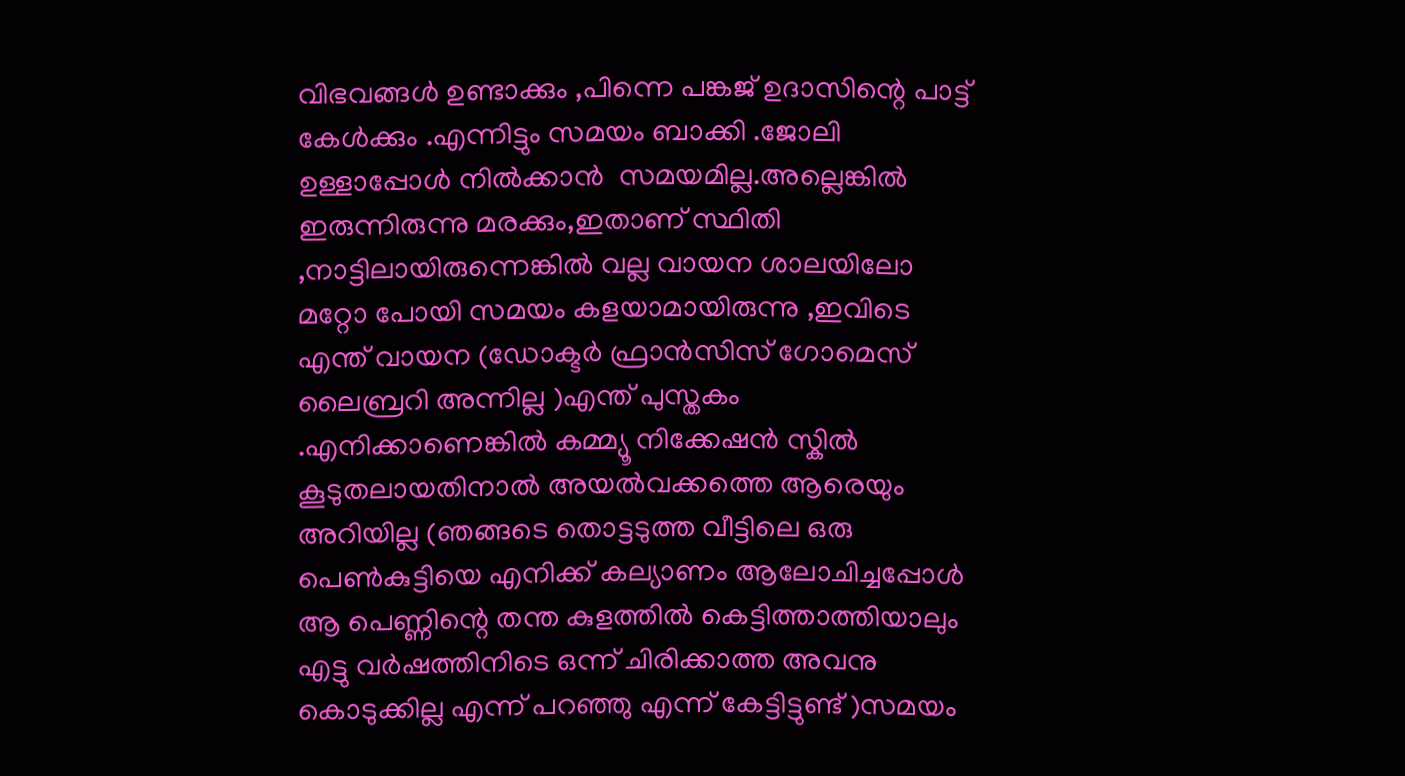വിഭവങ്ങള്‍ ഉണ്ടാക്കും ,പിന്നെ പങ്കജ് ഉദാസിന്റെ പാട്ട് കേള്‍ക്കും .എന്നിട്ടും സമയം ബാക്കി .ജോലി ഉള്ളാപ്പോള്‍ നില്‍ക്കാന്‍  സമയമില്ല.അല്ലെങ്കില്‍ ഇരുന്നിരുന്നു മരക്കും,ഇതാണ് സ്ഥിതി ,നാട്ടിലായിരുന്നെങ്കില്‍ വല്ല വായന ശാലയിലോ മറ്റോ പോയി സമയം കളയാമായിരുന്നു ,ഇവിടെ എന്ത് വായന (ഡോക്ടര്‍ ഫ്രാന്‍സിസ് ഗോമെസ് ലൈബ്രറി അന്നില്ല )എന്ത് പുസ്തകം .എനിക്കാണെങ്കില്‍ കമ്മ്യൂ നിക്കേഷന്‍ സ്കില്‍ കൂടുതലായതിനാല്‍ അയല്‍വക്കത്തെ ആരെയും അറിയില്ല (ഞങ്ങടെ തൊട്ടടുത്ത വീട്ടിലെ ഒരു പെണ്‍കുട്ടിയെ എനിക്ക് കല്യാണം ആലോചിച്ചപ്പോള്‍ ആ പെണ്ണിന്റെ തന്ത കുളത്തില്‍ കെട്ടിത്താത്തിയാലും എട്ടു വര്‍ഷത്തിനിടെ ഒന്ന് ചിരിക്കാത്ത അവനു കൊടുക്കില്ല എന്ന് പറഞ്ഞു എന്ന് കേട്ടിട്ടുണ്ട് )സമയം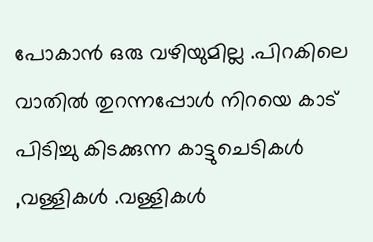പോകാന്‍ ഒരു വഴിയുമില്ല .പിറകിലെ വാതില്‍ തുറന്നപ്പോള്‍ നിറയെ കാട് പിടിച്ചു കിടക്കുന്ന കാട്ടുചെടികള്‍ ,വള്ളികള്‍ .വള്ളികള്‍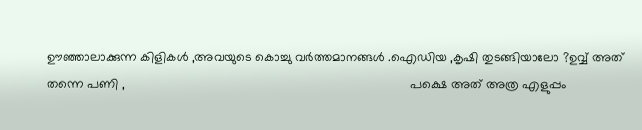ഊഞ്ഞാലാക്കുന്ന കിളികള്‍ ,അവയുടെ കൊച്ചു വര്‍ത്തമാനങ്ങള്‍ .ഐഡിയ ,കൃഷി തുടങ്ങിയാലോ ?ഉവ്വ് അത് തന്നെ പണി ,                                                                                പക്ഷെ അത് അത്ര എളുപ്പം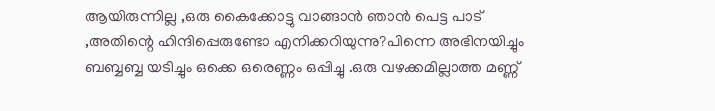ആയിരുന്നില്ല ,ഒരു കൈക്കോട്ടു വാങ്ങാന്‍ ഞാന്‍ പെട്ട പാട് ,അതിന്റെ ഹിന്ദിപ്പെരുണ്ടോ എനിക്കറിയുന്നു?പിന്നെ അഭിനയിച്ചും ബബ്ബബ്ബ യടിച്ചും ഒക്കെ ഒരെണ്ണം ഒപ്പിച്ചു .ഒരു വഴക്കമില്ലാത്ത മണ്ണ്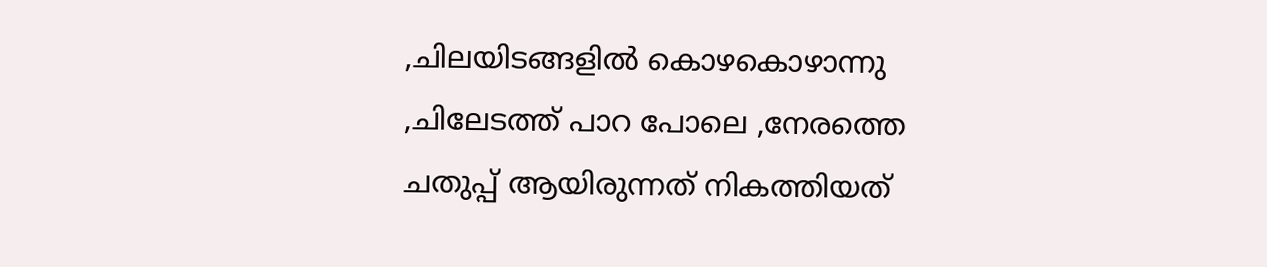,ചിലയിടങ്ങളില്‍ കൊഴകൊഴാന്നു ,ചിലേടത്ത് പാറ പോലെ ,നേരത്തെ ചതുപ്പ് ആയിരുന്നത് നികത്തിയത്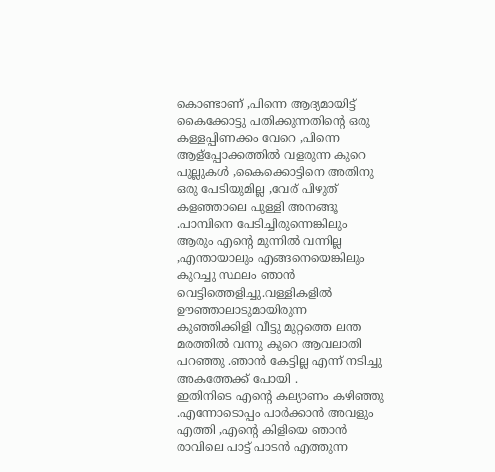കൊണ്ടാണ് ,പിന്നെ ആദ്യമായിട്ട് കൈക്കോട്ടു പതിക്കുന്നതിന്റെ ഒരു കള്ളപ്പിണക്കം വേറെ ,പിന്നെ ആള്പ്പോക്കത്തില്‍ വളരുന്ന കുറെ പുല്ലുകള്‍ ,കൈക്കൊട്ടിനെ അതിനു ഒരു പേടിയുമില്ല ,വേര് പിഴുത് കളഞ്ഞാലെ പുള്ളി അനങ്ങൂ .പാമ്പിനെ പേടിച്ചിരുന്നെങ്കിലും ആരും എന്‍റെ മുന്നില്‍ വന്നില്ല ,എന്തായാലും എങ്ങനെയെങ്കിലും കുറച്ചു സ്ഥലം ഞാന്‍ വെട്ടിത്തെളിച്ചു.വള്ളികളില്‍ ഊഞ്ഞാലാടുമായിരുന്ന കുഞ്ഞിക്കിളി വീട്ടു മുറ്റത്തെ ലന്ത മരത്തില്‍ വന്നു കുറെ ആവലാതി പറഞ്ഞു .ഞാന്‍ കേട്ടില്ല എന്ന് നടിച്ചു അകത്തേക്ക് പോയി .                                                                                                        ഇതിനിടെ എന്‍റെ കല്യാണം കഴിഞ്ഞു .എന്നോടൊപ്പം പാര്‍ക്കാന്‍ അവളും എത്തി ,എന്‍റെ കിളിയെ ഞാന്‍ രാവിലെ പാട്ട് പാടന്‍ എത്തുന്ന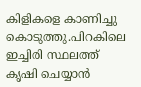കിളികളെ കാണിച്ചു കൊടുത്തു.പിറകിലെ ഇച്ചിരി സ്ഥലത്ത് കൃഷി ചെയ്യാന്‍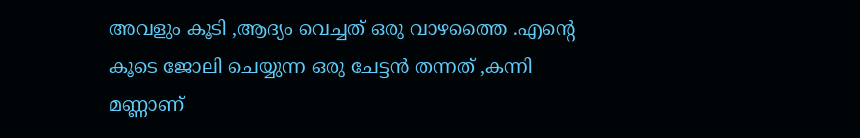അവളും കൂടി ,ആദ്യം വെച്ചത് ഒരു വാഴത്തൈ .എന്‍റെ കൂടെ ജോലി ചെയ്യുന്ന ഒരു ചേട്ടന്‍ തന്നത് ,കന്നി മണ്ണാണ്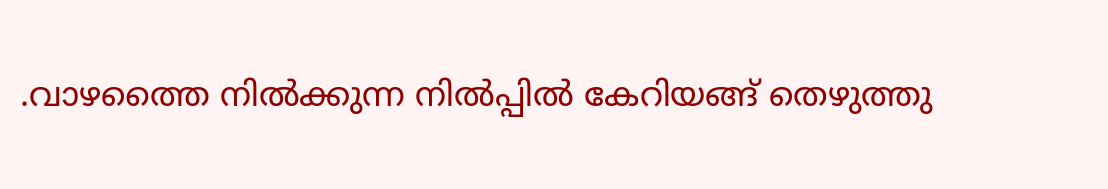.വാഴത്തൈ നില്‍ക്കുന്ന നില്‍പ്പില്‍ കേറിയങ്ങ് തെഴുത്തു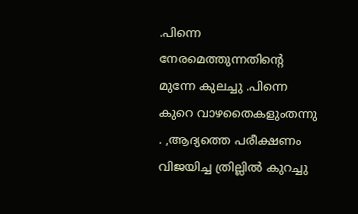.പിന്നെ നേരമെത്തുന്നതിന്റെ മുന്നേ കുലച്ചു .പിന്നെ കുറെ വാഴതൈകളുംതന്നു . ,ആദ്യത്തെ പരീക്ഷണം വിജയിച്ച ത്രില്ലില്‍ കുറച്ചു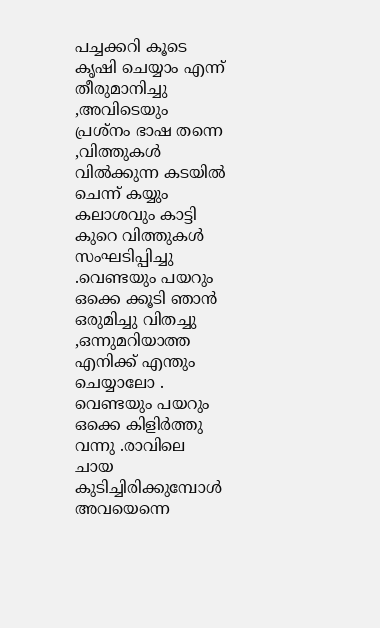പച്ചക്കറി കൂടെ കൃഷി ചെയ്യാം എന്ന് തീരുമാനിച്ചു ,അവിടെയും പ്രശ്നം ഭാഷ തന്നെ ,വിത്തുകള്‍ വില്‍ക്കുന്ന കടയില്‍ ചെന്ന് കയ്യും കലാശവും കാട്ടി കുറെ വിത്തുകള്‍ സംഘടിപ്പിച്ചു .വെണ്ടയും പയറും ഒക്കെ ക്കൂടി ഞാന്‍ ഒരുമിച്ചു വിതച്ചു ,ഒന്നുമറിയാത്ത എനിക്ക് എന്തും ചെയ്യാലോ .                                                                                                        വെണ്ടയും പയറും ഒക്കെ കിളിര്‍ത്തു വന്നു .രാവിലെ ചായ കുടിച്ചിരിക്കുമ്പോള്‍ അവയെന്നെ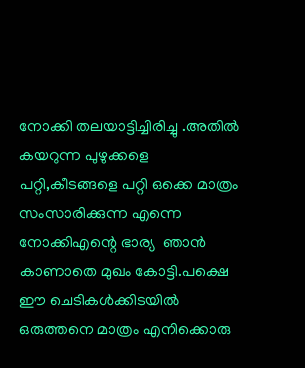നോക്കി തലയാട്ടിച്ചിരിച്ചു .അതില്‍ കയറുന്ന പുഴുക്കളെ പറ്റി,കീടങ്ങളെ പറ്റി ഒക്കെ മാത്രം സംസാരിക്കുന്ന എന്നെ നോക്കിഎന്റെ ഭാര്യ  ഞാന്‍ കാണാതെ മുഖം കോട്ടി.പക്ഷെ ഈ ചെടികള്‍ക്കിടയില്‍ ഒരുത്തനെ മാത്രം എനിക്കൊരു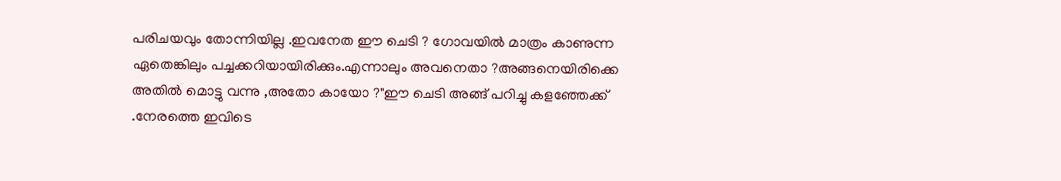പരിചയവും തോന്നിയില്ല .ഇവനേത ഈ ചെടി ? ഗോവയില്‍ മാത്രം കാണുന്ന ഏതെങ്കിലും പച്ചക്കറിയായിരിക്കും.എന്നാലും അവനെതാ ?അങ്ങനെയിരിക്കെ അതില്‍ മൊട്ടു വന്നു ,അതോ കായോ ?"ഈ ചെടി അങ്ങ് പറിച്ചു കളഞ്ഞേക്ക് .നേരത്തെ ഇവിടെ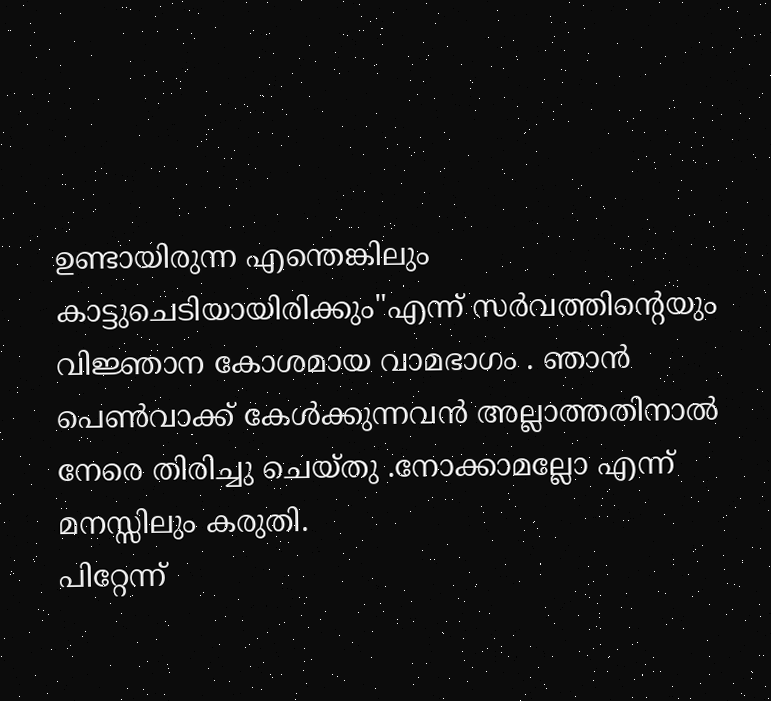ഉണ്ടായിരുന്ന എന്തെങ്കിലും കാട്ടുചെടിയായിരിക്കും"എന്ന് സര്‍വത്തിന്റെയും വിജ്ഞാന കോശമായ വാമഭാഗം . ഞാന്‍ പെണ്‍വാക്ക് കേള്‍ക്കുന്നവന്‍ അല്ലാത്തതിനാല്‍ നേരെ തിരിച്ചു ചെയ്തു .നോക്കാമല്ലോ എന്ന് മനസ്സിലും കരുതി.                                                                                                                                                               പിറ്റേന്ന്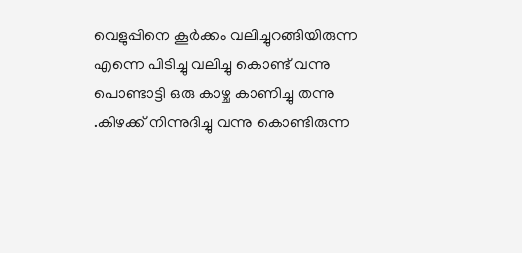വെളുപ്പിനെ കൂര്‍ക്കം വലിച്ചുറങ്ങിയിരുന്ന എന്നെ പിടിച്ചു വലിച്ചു കൊണ്ട് വന്നു  പൊണ്ടാട്ടി ഒരു കാഴ്ച കാണിച്ചു തന്നു .കിഴക്ക് നിന്നുദിച്ചു വന്നു കൊണ്ടിരുന്ന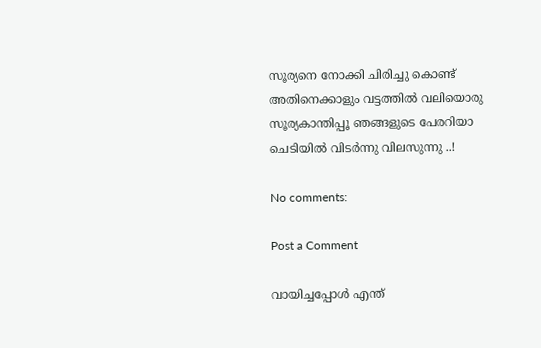സൂര്യനെ നോക്കി ചിരിച്ചു കൊണ്ട് അതിനെക്കാളും വട്ടത്തില്‍ വലിയൊരു സൂര്യകാന്തിപ്പൂ ഞങ്ങളുടെ പേരറിയാ ചെടിയില്‍ വിടര്‍ന്നു വിലസുന്നു ..!

No comments:

Post a Comment

വായിച്ചപ്പോള്‍ എന്ത്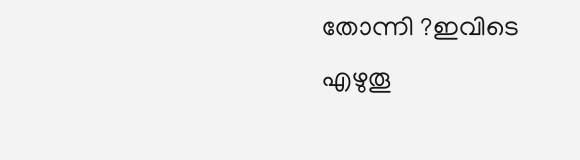തോന്നി ?ഇവിടെ എഴുതൂ